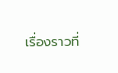เรื่องราวที่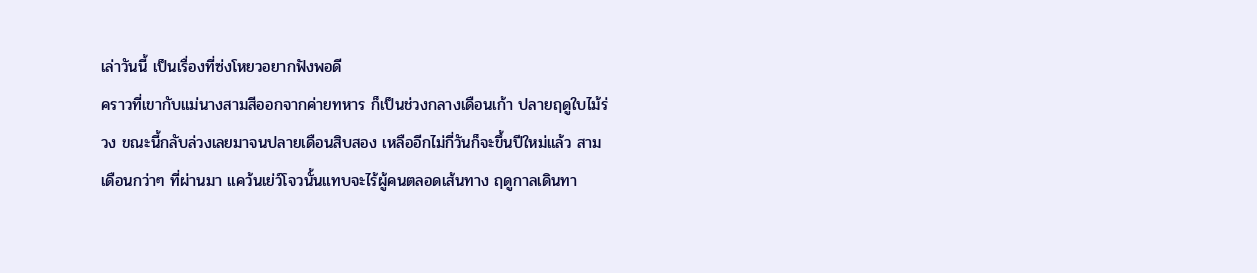เล่าวันนี้ เป็นเรื่องที่ซ่งโหยวอยากฟังพอดี
คราวที่เขากับแม่นางสามสีออกจากค่ายทหาร ก็เป็นช่วงกลางเดือนเก้า ปลายฤดูใบไม้ร่วง ขณะนี้กลับล่วงเลยมาจนปลายเดือนสิบสอง เหลืออีกไม่กี่วันก็จะขึ้นปีใหม่แล้ว สามเดือนกว่าๆ ที่ผ่านมา แคว้นเย่ว์โจวนั้นแทบจะไร้ผู้คนตลอดเส้นทาง ฤดูกาลเดินทา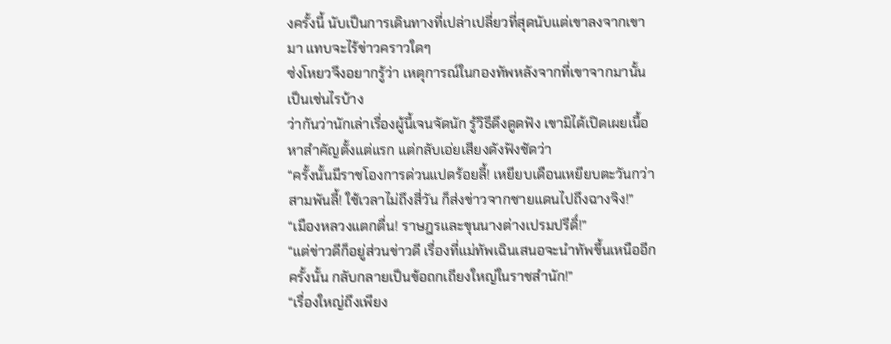งครั้งนี้ นับเป็นการเดินทางที่เปล่าเปลี่ยวที่สุดนับแต่เขาลงจากเขามา แทบจะไร้ข่าวคราวใดๆ
ซ่งโหยวจึงอยากรู้ว่า เหตุการณ์ในกองทัพหลังจากที่เขาจากมานั้นเป็นเช่นไรบ้าง
ว่ากันว่านักเล่าเรื่องผู้นี้เจนจัดนัก รู้วิธีดึงดูดฟัง เขามิได้เปิดเผยเนื้อหาสำคัญตั้งแต่แรก แต่กลับเอ่ยเสียงดังฟังชัดว่า
“ครั้งนั้นมีราชโองการด่วนแปดร้อยลี้! เหยียบเดือนเหยียบตะวันกว่าสามพันลี้! ใช้เวลาไม่ถึงสี่วัน ก็ส่งข่าวจากชายแดนไปถึงฉางจิง!”
“เมืองหลวงแตกตื่น! ราษฎรและขุนนางต่างเปรมปรีดิ์!”
“แต่ข่าวดีก็อยู่ส่วนข่าวดี เรื่องที่แม่ทัพเฉินเสนอจะนำทัพขึ้นเหนืออีกครั้งนั้น กลับกลายเป็นข้อถกเถียงใหญ่ในราชสำนัก!”
“เรื่องใหญ่ถึงเพียง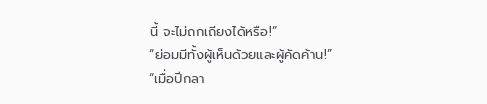นี้ จะไม่ถกเถียงได้หรือ!”
“ย่อมมีทั้งผู้เห็นด้วยและผู้คัดค้าน!”
“เมื่อปีกลา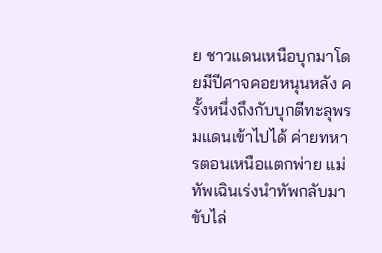ย ชาวแดนเหนือบุกมาโดยมีปีศาจคอยหนุนหลัง ครั้งหนึ่งถึงกับบุกตีทะลุพรมแดนเข้าไปได้ ค่ายทหารตอนเหนือแตกพ่าย แม่ทัพเฉินเร่งนำทัพกลับมาขับไล่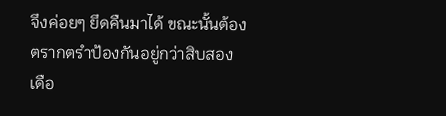จึงค่อยๆ ยึดคืนมาได้ ขณะนั้นต้องตรากตรำป้องกันอยู่กว่าสิบสองเดือ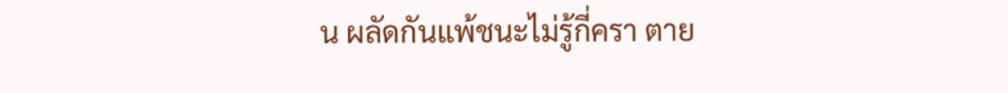น ผลัดกันแพ้ชนะไม่รู้กี่ครา ตาย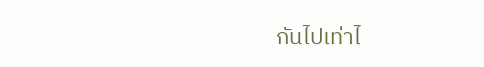กันไปเท่าไ